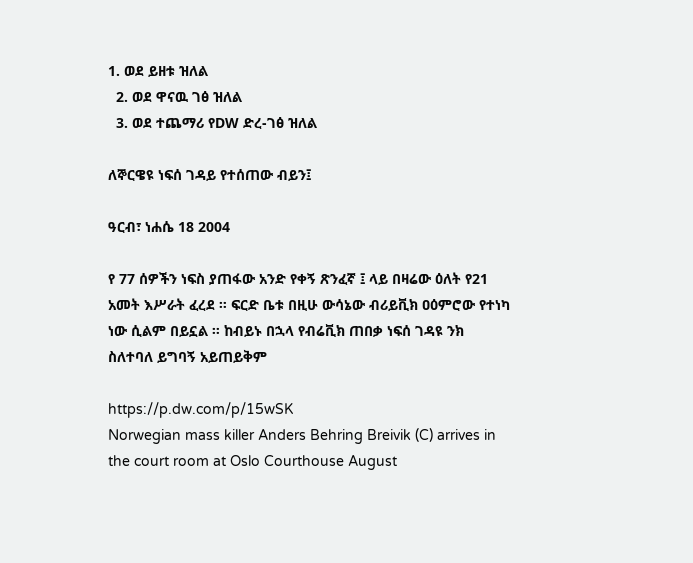1. ወደ ይዘቱ ዝለል
  2. ወደ ዋናዉ ገፅ ዝለል
  3. ወደ ተጨማሪ የDW ድረ-ገፅ ዝለል

ለኞርዌዩ ነፍሰ ገዳይ የተሰጠው ብይን፤

ዓርብ፣ ነሐሴ 18 2004

የ 77 ሰዎችን ነፍስ ያጠፋው አንድ የቀኝ ጽንፈኛ ፤ ላይ በዛሬው ዕለት የ21 አመት እሥራት ፈረደ ። ፍርድ ቤቱ በዚሁ ውሳኔው ብሪይቪክ ዐዕምሮው የተነካ ነው ሲልም በይኗል ። ከብይኑ በኋላ የብሬቪክ ጠበቃ ነፍሰ ገዳዩ ንክ ስለተባለ ይግባኝ አይጠይቅም

https://p.dw.com/p/15wSK
Norwegian mass killer Anders Behring Breivik (C) arrives in the court room at Oslo Courthouse August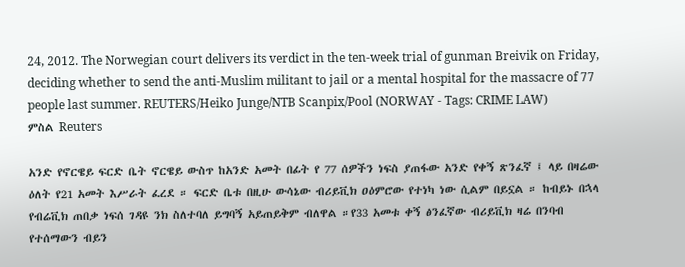24, 2012. The Norwegian court delivers its verdict in the ten-week trial of gunman Breivik on Friday, deciding whether to send the anti-Muslim militant to jail or a mental hospital for the massacre of 77 people last summer. REUTERS/Heiko Junge/NTB Scanpix/Pool (NORWAY - Tags: CRIME LAW)
ምስል Reuters

አንድ የኖርዌይ ፍርድ ቤት ኖርዌይ ውስጥ ከአንድ አመት በፊት የ 77 ሰዎችን ነፍስ ያጠፋው አንድ የቀኝ ጽንፈኛ ፤ ላይ በዛሬው ዕለት የ21 አመት እሥራት ፈረደ ። ፍርድ ቤቱ በዚሁ ውሳኔው ብሪይቪክ ዐዕምሮው የተነካ ነው ሲልም በይኗል ። ከብይኑ በኋላ የብሬቪክ ጠበቃ ነፍሰ ገዳዩ ንክ ስለተባለ ይግባኝ አይጠይቅም ብለዋል ።የ33 አመቱ ቀኝ ፅንፈኛው ብሪይቪክ ዛሬ በንባብ የተሰማውን ብይን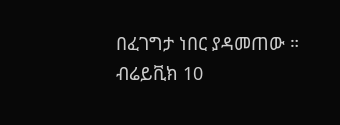በፈገግታ ነበር ያዳመጠው ። ብሬይቪክ 10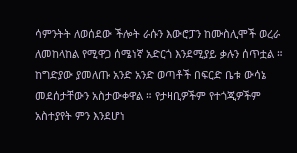ሳምንትት ለወሰደው ችሎት ራሱን እውሮፓን ከሙስሊሞች ወረራ ለመከላከል የሚዋጋ ሰሜነኛ አድርጎ እንደሚያይ ቃሉን ሰጥቷል ። ከግድያው ያመለጡ አንድ አንድ ወጣቶች በፍርድ ቤቱ ውሳኔ መደሰታቸውን አስታውቀዋል ። የታዛቢዎችም የተጎጂዎችም አስተያየት ምን እንደሆነ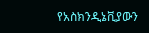የአስክንዲኔቪያውን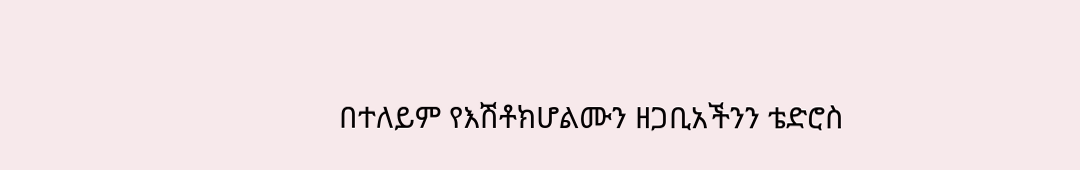በተለይም የእሽቶክሆልሙን ዘጋቢአችንን ቴድሮስ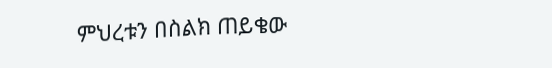ምህረቱን በስልክ ጠይቄው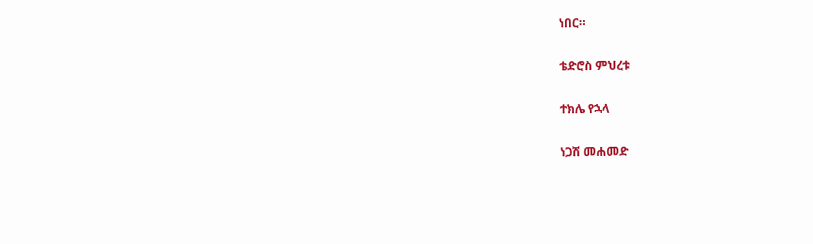ነበር።

ቴድሮስ ምህረቱ

ተክሌ የኋላ

ነጋሽ መሐመድ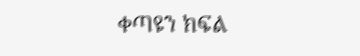ቀጣዩን ክፍል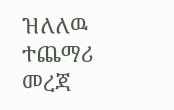ዝለለዉ ተጨማሪ መረጃ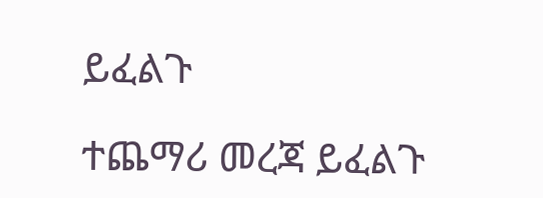ይፈልጉ

ተጨማሪ መረጃ ይፈልጉ